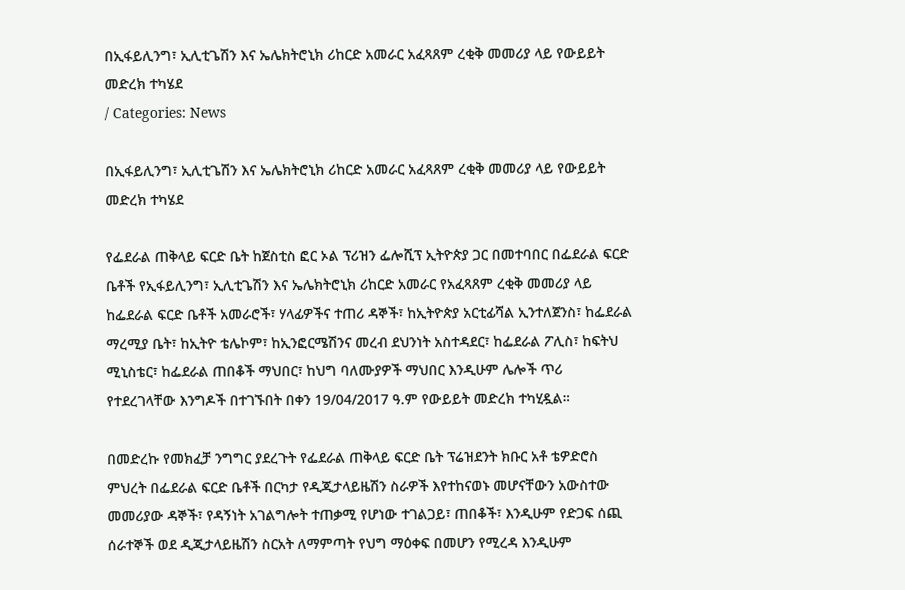በኢፋይሊንግ፣ ኢሊቲጌሽን እና ኤሌክትሮኒክ ሪከርድ አመራር አፈጻጸም ረቂቅ መመሪያ ላይ የውይይት መድረክ ተካሄደ
/ Categories: News

በኢፋይሊንግ፣ ኢሊቲጌሽን እና ኤሌክትሮኒክ ሪከርድ አመራር አፈጻጸም ረቂቅ መመሪያ ላይ የውይይት መድረክ ተካሄደ

የፌደራል ጠቅላይ ፍርድ ቤት ከጀስቲስ ፎር ኦል ፕሪዝን ፌሎሺፕ ኢትዮጵያ ጋር በመተባበር በፌደራል ፍርድ ቤቶች የኢፋይሊንግ፣ ኢሊቲጌሽን እና ኤሌክትሮኒክ ሪከርድ አመራር የአፈጻጸም ረቂቅ መመሪያ ላይ ከፌደራል ፍርድ ቤቶች አመራሮች፣ ሃላፊዎችና ተጠሪ ዳኞች፣ ከኢትዮጵያ አርቲፊሻል ኢንተለጀንስ፣ ከፌደራል ማረሚያ ቤት፣ ከኢትዮ ቴሌኮም፣ ከኢንፎርሜሽንና መረብ ደህንነት አስተዳደር፣ ከፌደራል ፖሊስ፣ ከፍትህ ሚኒስቴር፣ ከፌደራል ጠበቆች ማህበር፣ ከህግ ባለሙያዎች ማህበር እንዲሁም ሌሎች ጥሪ የተደረገላቸው እንግዶች በተገኙበት በቀን 19/04/2017 ዓ.ም የውይይት መድረክ ተካሂዷል።

በመድረኩ የመክፈቻ ንግግር ያደረጉት የፌደራል ጠቅላይ ፍርድ ቤት ፕሬዝደንት ክቡር አቶ ቴዎድሮስ ምህረት በፌደራል ፍርድ ቤቶች በርካታ የዲጂታላይዜሽን ስራዎች እየተከናወኑ መሆናቸውን አውስተው መመሪያው ዳኞች፣ የዳኝነት አገልግሎት ተጠቃሚ የሆነው ተገልጋይ፣ ጠበቆች፣ እንዲሁም የድጋፍ ሰጪ ሰራተኞች ወደ ዲጂታላይዜሽን ስርአት ለማምጣት የህግ ማዕቀፍ በመሆን የሚረዳ እንዲሁም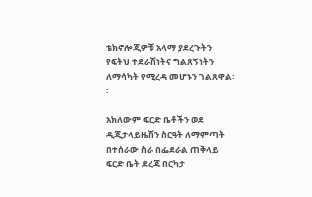ቴክኖሎጂዎቹ አላማ ያደረጉትን የፍትህ ተደራሽነትና ግልጸኝነትን ለማሳካት የሚረዳ መሆኑን ገልጸዋል፡፡

አክለውም ፍርድ ቤቶችን ወደ ዲጂታላይዜሽን ስርዓት ለማምጣት በተሰራው ስራ በፌደራል ጠቅላይ ፍርድ ቤት ደረጃ በርካታ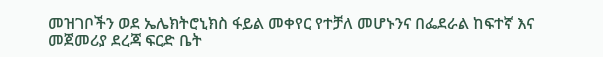መዝገቦችን ወደ ኤሌክትሮኒክስ ፋይል መቀየር የተቻለ መሆኑንና በፌደራል ከፍተኛ እና መጀመሪያ ደረጃ ፍርድ ቤት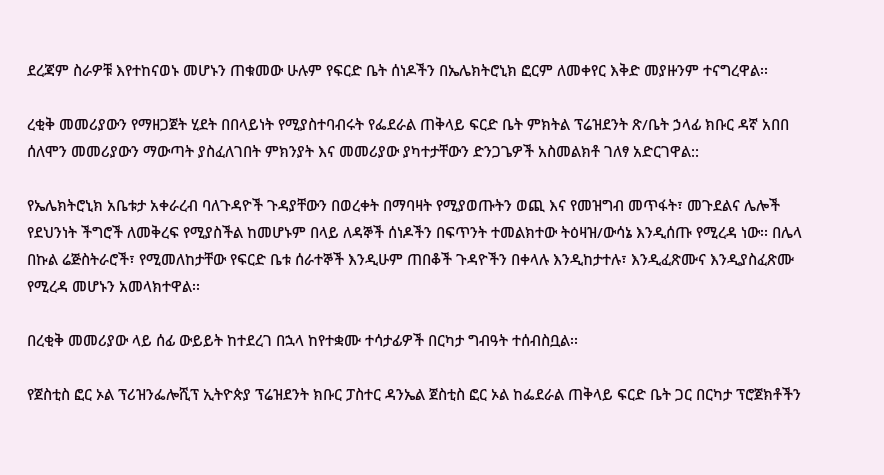ደረጃም ስራዎቹ እየተከናወኑ መሆኑን ጠቁመው ሁሉም የፍርድ ቤት ሰነዶችን በኤሌክትሮኒክ ፎርም ለመቀየር እቅድ መያዙንም ተናግረዋል፡፡

ረቂቅ መመሪያውን የማዘጋጀት ሂደት በበላይነት የሚያስተባብሩት የፌደራል ጠቅላይ ፍርድ ቤት ምክትል ፕሬዝደንት ጽ/ቤት ኃላፊ ክቡር ዳኛ አበበ ሰለሞን መመሪያውን ማውጣት ያስፈለገበት ምክንያት እና መመሪያው ያካተታቸውን ድንጋጌዎች አስመልክቶ ገለፃ አድርገዋል::

የኤሌክትሮኒክ አቤቱታ አቀራረብ ባለጉዳዮች ጉዳያቸውን በወረቀት በማባዛት የሚያወጡትን ወጪ እና የመዝግብ መጥፋት፣ መጉደልና ሌሎች የደህንነት ችግሮች ለመቅረፍ የሚያስችል ከመሆኑም በላይ ለዳኞች ሰነዶችን በፍጥንት ተመልክተው ትዕዛዝ/ውሳኔ እንዲሰጡ የሚረዳ ነው፡፡ በሌላ በኩል ሬጅስትራሮች፣ የሚመለከታቸው የፍርድ ቤቱ ሰራተኞች እንዲሁም ጠበቆች ጉዳዮችን በቀላሉ እንዲከታተሉ፣ እንዲፈጽሙና እንዲያስፈጽሙ የሚረዳ መሆኑን አመላክተዋል፡፡

በረቂቅ መመሪያው ላይ ሰፊ ውይይት ከተደረገ በኋላ ከየተቋሙ ተሳታፊዎች በርካታ ግብዓት ተሰብስቧል፡፡

የጀስቲስ ፎር ኦል ፕሪዝንፌሎሺፕ ኢትዮጵያ ፕሬዝደንት ክቡር ፓስተር ዳንኤል ጀስቲስ ፎር ኦል ከፌደራል ጠቅላይ ፍርድ ቤት ጋር በርካታ ፕሮጀክቶችን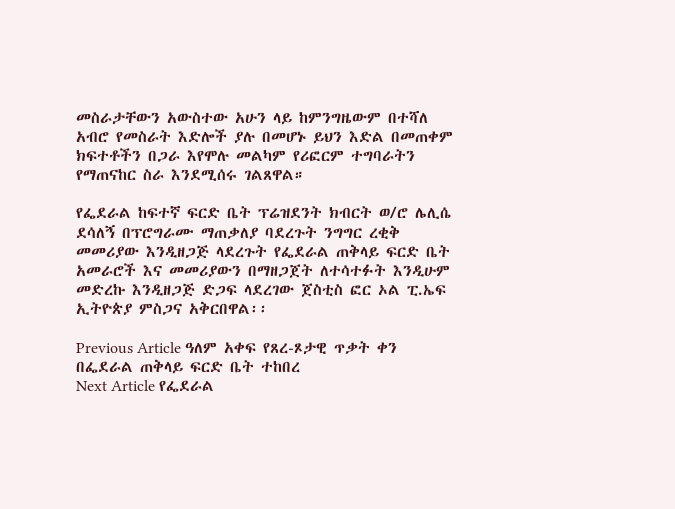መስራታቸውን አውስተው አሁን ላይ ከምንግዜውም በተሻለ አብሮ የመስራት እድሎች ያሉ በመሆኑ ይህን እድል በመጠቀም ክፍተቶችን በጋራ እየሞሉ መልካም የሪፎርም ተግባራትን የማጠናከር ስራ እንደሚሰሩ ገልጸዋል።

የፌደራል ከፍተኛ ፍርድ ቤት ፕሬዝደንት ክብርት ወ/ሮ ሌሊሴ ደሳለኝ በፕሮግራሙ ማጠቃለያ ባደረጉት ንግግር ረቂቅ መመሪያው እንዲዘጋጅ ላደረጉት የፌደራል ጠቅላይ ፍርድ ቤት አመራሮች እና መመሪያውን በማዘጋጀት ለተሳተፉት እንዲሁም መድረኩ እንዲዘጋጅ ድጋፍ ላደረገው ጀስቲስ ፎር ኦል ፒ.ኤፍ ኢትዮጵያ ምስጋና አቅርበዋል፡፡

Previous Article ዓለም አቀፍ የጸረ-ጾታዊ ጥቃት ቀን በፌደራል ጠቅላይ ፍርድ ቤት ተከበረ
Next Article የፌደራል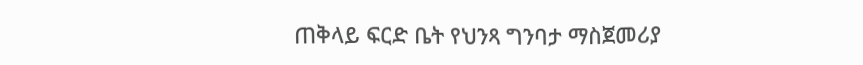ጠቅላይ ፍርድ ቤት የህንጻ ግንባታ ማስጀመሪያ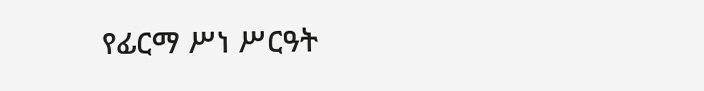የፊርማ ሥነ ሥርዓት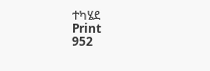ተካሄደ
Print
952